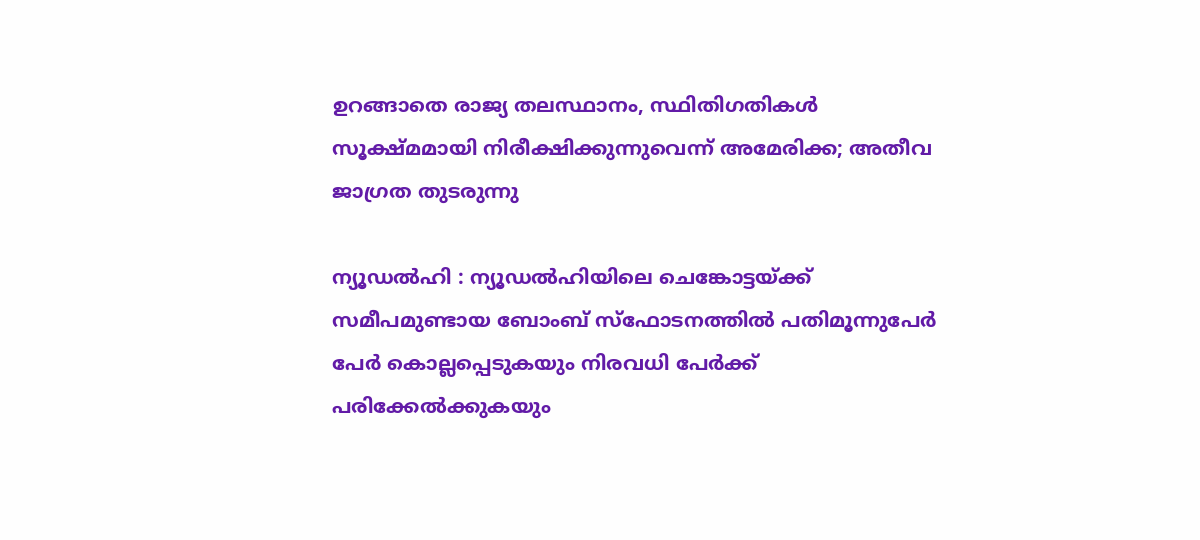ഉറങ്ങാതെ രാജ്യ തലസ്ഥാനം, സ്ഥിതിഗതികള്‍ സൂക്ഷ്മമായി നിരീക്ഷിക്കുന്നുവെന്ന് അമേരിക്ക; അതീവ ജാഗ്രത തുടരുന്നു

ന്യൂഡല്‍ഹി : ന്യൂഡല്‍ഹിയിലെ ചെങ്കോട്ടയ്ക്ക് സമീപമുണ്ടായ ബോംബ് സ്‌ഫോടനത്തില്‍ പതിമൂന്നുപേര്‍ പേര്‍ കൊല്ലപ്പെടുകയും നിരവധി പേര്‍ക്ക് പരിക്കേല്‍ക്കുകയും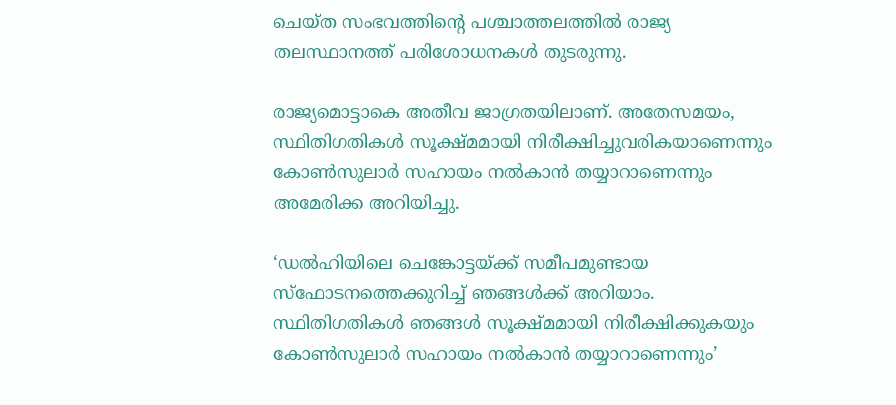ചെയ്ത സംഭവത്തിന്റെ പശ്ചാത്തലത്തില്‍ രാജ്യ തലസ്ഥാനത്ത് പരിശോധനകള്‍ തുടരുന്നു.

രാജ്യമൊട്ടാകെ അതീവ ജാഗ്രതയിലാണ്. അതേസമയം, സ്ഥിതിഗതികള്‍ സൂക്ഷ്മമായി നിരീക്ഷിച്ചുവരികയാണെന്നും കോണ്‍സുലാര്‍ സഹായം നല്‍കാന്‍ തയ്യാറാണെന്നും അമേരിക്ക അറിയിച്ചു.

‘ഡല്‍ഹിയിലെ ചെങ്കോട്ടയ്ക്ക് സമീപമുണ്ടായ സ്‌ഫോടനത്തെക്കുറിച്ച്‌ ഞങ്ങള്‍ക്ക് അറിയാം. സ്ഥിതിഗതികള്‍ ഞങ്ങള്‍ സൂക്ഷ്മമായി നിരീക്ഷിക്കുകയും കോണ്‍സുലാര്‍ സഹായം നല്‍കാന്‍ തയ്യാറാണെന്നും’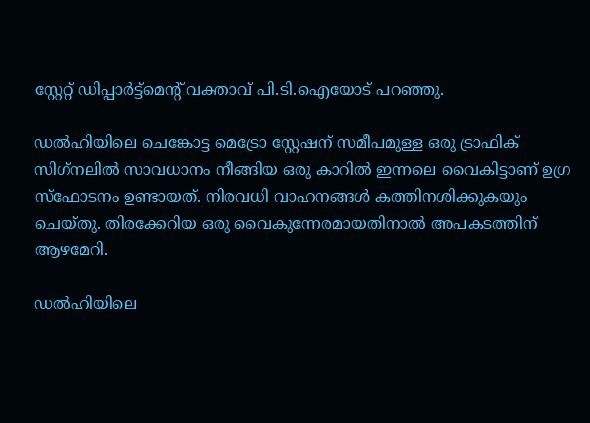സ്റ്റേറ്റ് ഡിപ്പാര്‍ട്ട്‌മെന്റ് വക്താവ് പി.ടി.ഐയോട് പറഞ്ഞു.

ഡല്‍ഹിയിലെ ചെങ്കോട്ട മെട്രോ സ്റ്റേഷന് സമീപമുള്ള ഒരു ട്രാഫിക് സിഗ്‌നലില്‍ സാവധാനം നീങ്ങിയ ഒരു കാറില്‍ ഇന്നലെ വൈകിട്ടാണ് ഉഗ്ര സ്‌ഫോടനം ഉണ്ടായത്. നിരവധി വാഹനങ്ങള്‍ കത്തിനശിക്കുകയും ചെയ്തു. തിരക്കേറിയ ഒരു വൈകുന്നേരമായതിനാല്‍ അപകടത്തിന് ആഴമേറി.

ഡല്‍ഹിയിലെ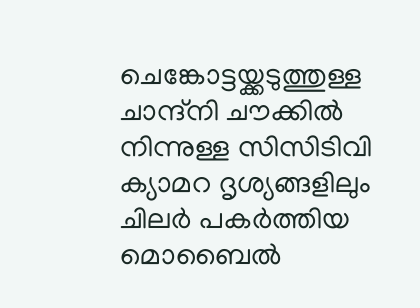ചെങ്കോട്ടയ്ക്കടുത്തുള്ള ചാന്ദ്നി ചൗക്കില്‍ നിന്നുള്ള സിസിടിവി ക്യാമറ ദൃശ്യങ്ങളിലും ചിലര്‍ പകര്‍ത്തിയ മൊബൈല്‍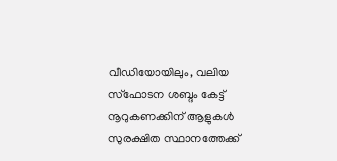വീഡിയോയിലും, വലിയ സ്ഫോടന ശബ്ദം കേട്ട് നൂറുകണക്കിന് ആളുകള്‍ സുരക്ഷിത സ്ഥാനത്തേക്ക്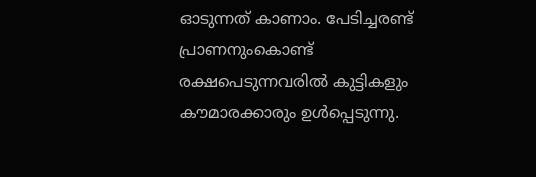ഓടുന്നത് കാണാം. പേടിച്ചരണ്ട് പ്രാണനുംകൊണ്ട് രക്ഷപെടുന്നവരില്‍ കുട്ടികളും കൗമാരക്കാരും ഉള്‍പ്പെടുന്നു.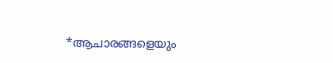*ആചാരങ്ങളെയും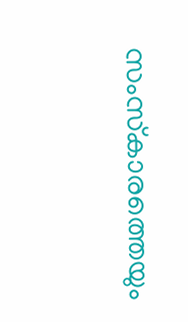സംസ്‌കാരത്തെയും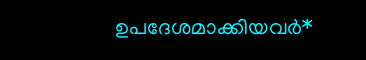ഉപദേശമാക്കിയവർ*